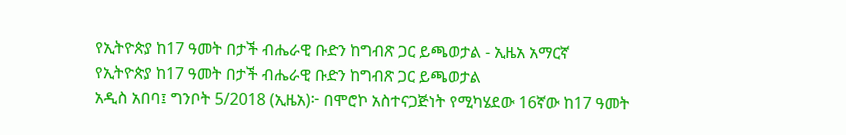የኢትዮጵያ ከ17 ዓመት በታች ብሔራዊ ቡድን ከግብጽ ጋር ይጫወታል - ኢዜአ አማርኛ
የኢትዮጵያ ከ17 ዓመት በታች ብሔራዊ ቡድን ከግብጽ ጋር ይጫወታል
አዲስ አበባ፤ ግንቦት 5/2018 (ኢዜአ)፦ በሞሮኮ አስተናጋጅነት የሚካሄደው 16ኛው ከ17 ዓመት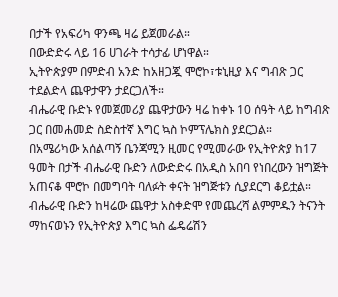በታች የአፍሪካ ዋንጫ ዛሬ ይጀመራል።
በውድድሩ ላይ 16 ሀገራት ተሳታፊ ሆነዋል።
ኢትዮጵያም በምድብ አንድ ከአዘጋጇ ሞሮኮ፣ቱኒዚያ እና ግብጽ ጋር ተደልድላ ጨዋታዋን ታደርጋለች።
ብሔራዊ ቡድኑ የመጀመሪያ ጨዋታውን ዛሬ ከቀኑ 10 ሰዓት ላይ ከግብጽ ጋር በመሐመድ ስድስተኛ እግር ኳስ ኮምፕሌክስ ያደርጋል።
በአሜሪካው አሰልጣኝ ቤንጃሚን ዚመር የሚመራው የኢትዮጵያ ከ17 ዓመት በታች ብሔራዊ ቡድን ለውድድሩ በአዲስ አበባ የነበረውን ዝግጅት አጠናቆ ሞሮኮ በመግባት ባለፉት ቀናት ዝግጅቱን ሲያደርግ ቆይቷል።
ብሔራዊ ቡድን ከዛሬው ጨዋታ አስቀድሞ የመጨረሻ ልምምዱን ትናንት ማከናወኑን የኢትዮጵያ እግር ኳስ ፌዴሬሽን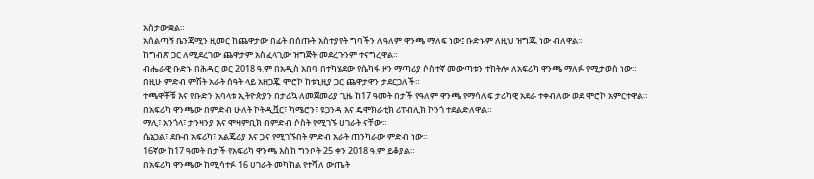አስታውቋል።
አሰልጣኝ ቤንጃሚን ዚመር ከጨዋታው በፊት በሰጡት አስተያየት ግባችን ለዓለም ዋንጫ ማለፍ ነው፤ ቡድኑም ለዚህ ዝግጁ ነው ብለዋል።
ከግብጽ ጋር ለሚደረገው ጨዋታም አስፈላጊው ዝግጅት መደረጉንም ተናግረዋል።
ብሔራዊ ቡድኑ በሕዳር ወር 2018 ዓ.ም በአዲስ አበባ በተካሄደው የሴካፋ ዞን ማጣሪያ ሶስተኛ መውጣቱን ተከትሎ ለአፍሪካ ዋንጫ ማለፉ የሚታወስ ነው።
በዚሁ ምድብ ምሽት አራት ሰዓት ላይ አዘጋጇ ሞሮኮ ከቱኒዚያ ጋር ጨዋታዋን ታደርጋለች።
ተጫዋቾቹ እና የቡድን አባላቱ ኢትዮጵያን በታሪኳ ለመጀመሪያ ጊዜ ከ17 ዓመት በታች የዓለም ዋንጫ የማሳለፍ ታሪካዊ አደራ ተቀብለው ወደ ሞሮኮ አምርተዋል።
በአፍሪካ ዋንጫው በምድብ ሁለት ኮትዲቯር፣ ካሜሮን፣ ዩጋንዳ እና ዴሞክራቲክ ሪፐብሊክ ኮንጎ ተደልድለዋል።
ማሊ፣ አንጎላ፣ ታንዛንያ እና ሞዛምቢክ በምድብ ሶስት የሚገኙ ሀገራት ናቸው።
ሴኔጋል፣ ደቡብ አፍሪካ፣ አልጄሪያ እና ጋና የሚገኙበት ምድብ አራት ጠንካራው ምድብ ነው።
16ኛው ከ17 ዓመት በታች የአፍሪካ ዋንጫ እስከ ግንቦት 25 ቀን 2018 ዓ.ም ይቆያል።
በአፍሪካ ዋንጫው ከሚሳተፉ 16 ሀገራት መካከል የተሻለ ውጤት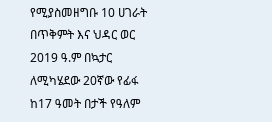የሚያስመዘግቡ 10 ሀገራት በጥቅምት እና ህዳር ወር 2019 ዓ.ም በኳታር ለሚካሄደው 20ኛው የፊፋ ከ17 ዓመት በታች የዓለም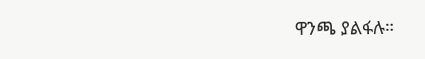ዋንጫ ያልፋሉ።